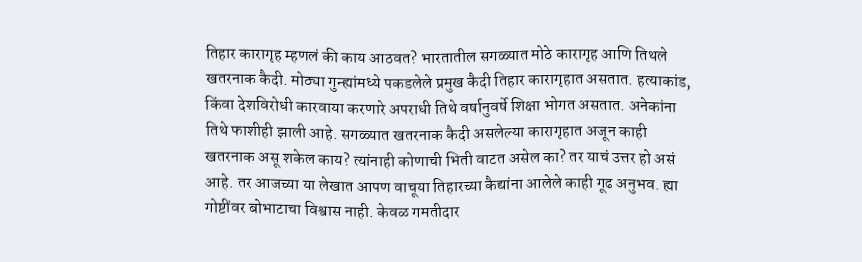तिहार कारागृह म्हणलं की काय आठवत? भारतातील सगळ्यात मोठे कारागृह आणि तिथले खतरनाक कैदी. मोठ्या गुन्ह्यांमध्ये पकडलेले प्रमुख कैदी तिहार कारागृहात असतात. हत्याकांड, किंवा देशविरोधी कारवाया करणारे अपराधी तिथे वर्षानुवर्षे शिक्षा भोगत असतात. अनेकांना तिथे फाशीही झाली आहे. सगळ्यात खतरनाक कैदी असलेल्या कारागृहात अजून काही खतरनाक असू शकेल काय? त्यांनाही कोणाची भिती वाटत असेल का? तर याचं उत्तर हो असं आहे. तर आजच्या या लेखात आपण वाचूया तिहारच्या कैद्यांना आलेले काही गूढ अनुभव. ह्या गोष्टींवर बोभाटाचा विश्वास नाही. केवळ गमतीदार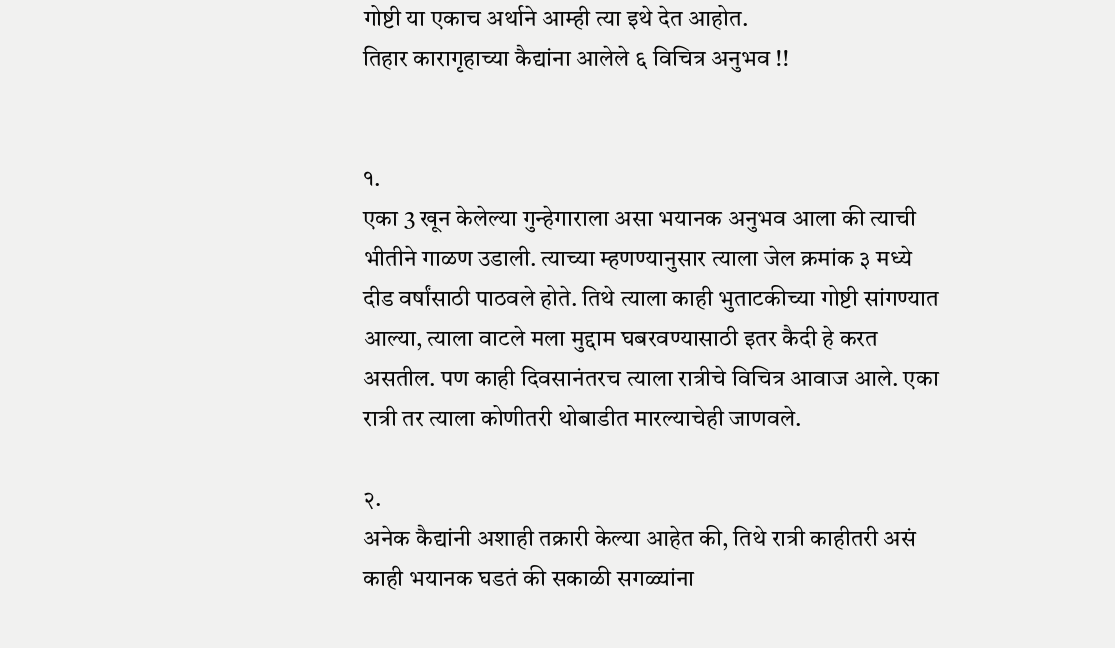गोष्टी या एकाच अर्थाने आम्ही त्या इथे देत आहोत.
तिहार कारागृहाच्या कैद्यांना आलेले ६ विचित्र अनुभव !!


१.
एका 3 खून केलेल्या गुन्हेगाराला असा भयानक अनुभव आला की त्याची भीतीने गाळण उडाली. त्याच्या म्हणण्यानुसार त्याला जेल क्रमांक ३ मध्ये दीड वर्षांसाठी पाठवले होते. तिथे त्याला काही भुताटकीच्या गोष्टी सांगण्यात आल्या, त्याला वाटले मला मुद्दाम घबरवण्यासाठी इतर कैदी हे करत असतील. पण काही दिवसानंतरच त्याला रात्रीचे विचित्र आवाज आले. एका रात्री तर त्याला कोणीतरी थोबाडीत मारल्याचेही जाणवले.

२.
अनेक कैद्यांनी अशाही तक्रारी केल्या आहेत की, तिथे रात्री काहीतरी असं काही भयानक घडतं की सकाळी सगळ्यांना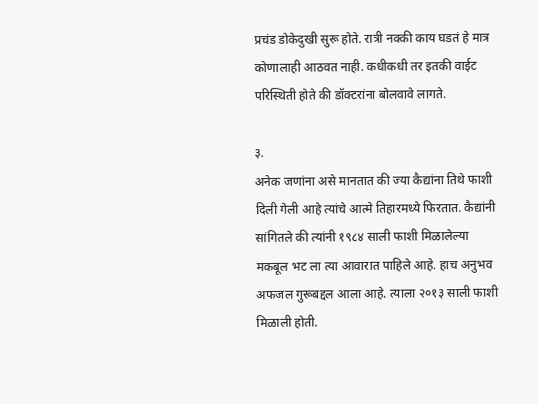प्रचंड डोकेदुखी सुरू होते. रात्री नक्की काय घडतं हे मात्र कोणालाही आठवत नाही. कधीकधी तर इतकी वाईट परिस्थिती होते की डॉक्टरांना बोलवावे लागते.

३.
अनेक जणांना असे मानतात की ज्या कैद्यांना तिथे फाशी दिली गेली आहे त्यांचे आत्मे तिहारमध्ये फिरतात. कैद्यांनी सांगितले की त्यांनी १९८४ साली फाशी मिळालेल्या मकबूल भट ला त्या आवारात पाहिले आहे. हाच अनुभव अफजल गुरूबद्दल आला आहे. त्याला २०१३ साली फाशी मिळाली होती.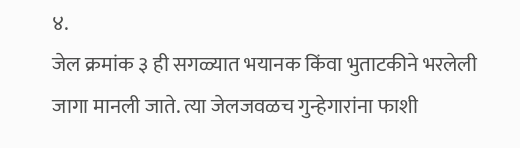४.
जेल क्रमांक ३ ही सगळ्यात भयानक किंवा भुताटकीने भरलेली जागा मानली जाते. त्या जेलजवळच गुन्हेगारांना फाशी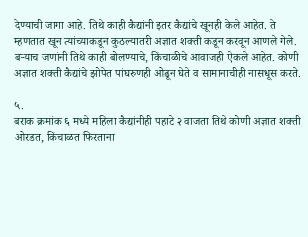देण्याची जागा आहे. तिथे काही कैद्यांनी इतर कैद्यांचे खूनही केले आहेत. ते म्हणतात खून त्यांच्याकडून कुठल्यातरी अज्ञात शक्ती कडून करवून आणले गेले. बऱ्याच जणांनी तिथे काही बोलण्याचे, किंचाळीचे आवाजही ऐकले आहेत. कोणी अज्ञात शक्ती कैद्यांचे झोपेत पांघरुणही ओढून घेते व सामानाचीही नासधूस करते.

५.
बराक क्रमांक ६ मध्ये महिला कैद्यांनीही पहाटे २ वाजता तिथे कोणी अज्ञात शक्ती ओरडत, किंचाळत फिरताना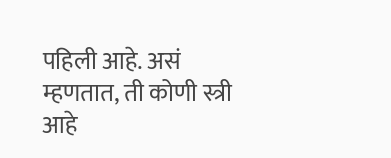पहिली आहे. असं म्हणतात, ती कोणी स्त्री आहे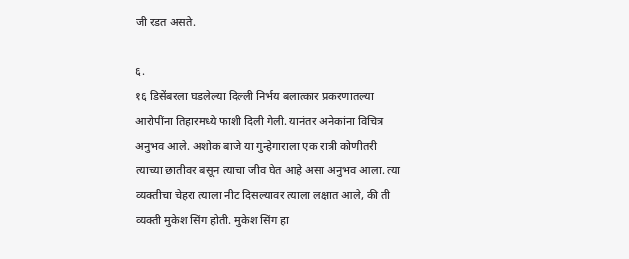जी रडत असते.

६.
१६ डिसेंबरला घडलेल्या दिल्ली निर्भय बलात्कार प्रकरणातल्या आरोपींना तिहारमध्ये फाशी दिली गेली. यानंतर अनेकांना विचित्र अनुभव आले. अशोक बाजे या गुन्हेगाराला एक रात्री कोणीतरी त्याच्या छातीवर बसून त्याचा जीव घेत आहे असा अनुभव आला. त्या व्यक्तीचा चेहरा त्याला नीट दिसल्यावर त्याला लक्षात आले, की ती व्यक्ती मुकेश सिंग होती. मुकेश सिंग हा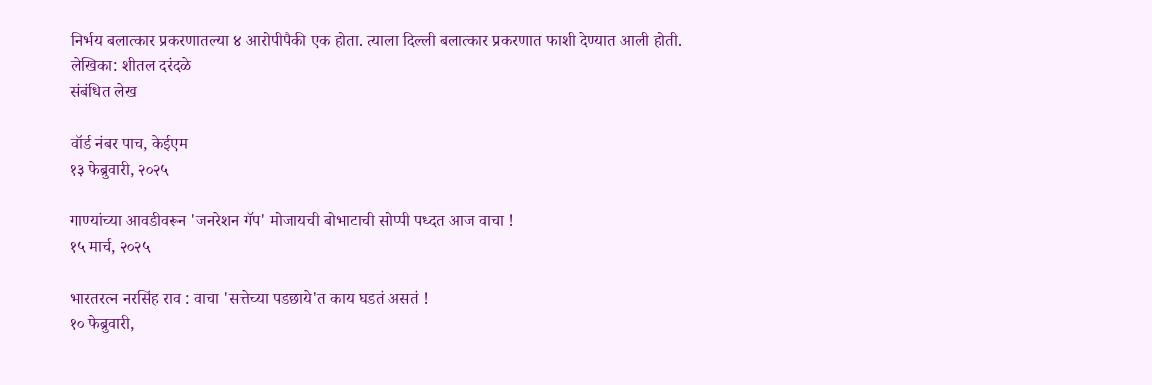निर्भय बलात्कार प्रकरणातल्या ४ आरोपीपैकी एक होता. त्याला दिल्ली बलात्कार प्रकरणात फाशी देण्यात आली होती.
लेखिका: शीतल दरंदळे
संबंधित लेख

वॉर्ड नंबर पाच, केईएम
१३ फेब्रुवारी, २०२५

गाण्यांच्या आवडीवरून 'जनरेशन गॅप' मोजायची बोभाटाची सोप्पी पध्दत आज वाचा !
१५ मार्च, २०२५

भारतरत्न नरसिंह राव : वाचा 'सत्तेच्या पडछाये'त काय घडतं असतं !
१० फेब्रुवारी,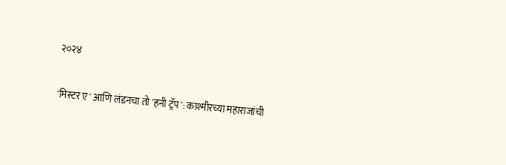२०२४

'मिस्टर ए' आणि लंडनचा तो 'हनी ट्रॅप': काश्मीरच्या महाराजांची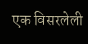एक विसरलेली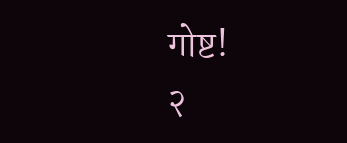गोष्ट!
२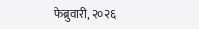फेब्रुवारी, २०२६